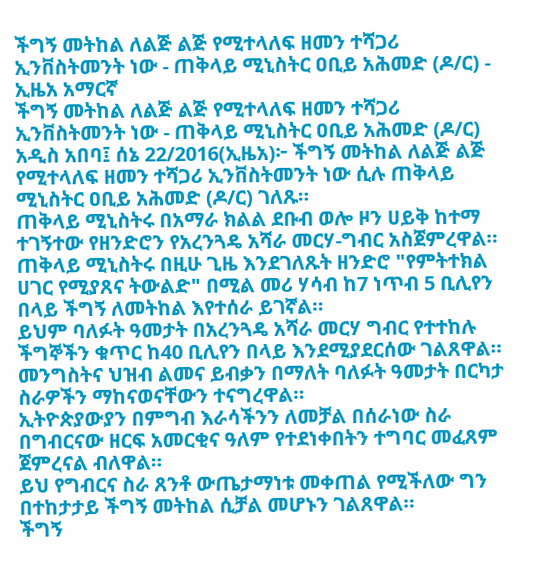ችግኝ መትከል ለልጅ ልጅ የሚተላለፍ ዘመን ተሻጋሪ ኢንቨስትመንት ነው - ጠቅላይ ሚኒስትር ዐቢይ አሕመድ (ዶ/ር) - ኢዜአ አማርኛ
ችግኝ መትከል ለልጅ ልጅ የሚተላለፍ ዘመን ተሻጋሪ ኢንቨስትመንት ነው - ጠቅላይ ሚኒስትር ዐቢይ አሕመድ (ዶ/ር)
አዲስ አበባ፤ ሰኔ 22/2016(ኢዜአ)፦ ችግኝ መትከል ለልጅ ልጅ የሚተላለፍ ዘመን ተሻጋሪ ኢንቨስትመንት ነው ሲሉ ጠቅላይ ሚኒስትር ዐቢይ አሕመድ (ዶ/ር) ገለጹ።
ጠቅላይ ሚኒስትሩ በአማራ ክልል ደቡብ ወሎ ዞን ሀይቅ ከተማ ተገኝተው የዘንድሮን የአረንጓዴ አሻራ መርሃ-ግብር አስጀምረዋል።
ጠቅላይ ሚኒስትሩ በዚሁ ጊዜ እንደገለጹት ዘንድሮ "የምትተክል ሀገር የሚያጸና ትውልድ" በሚል መሪ ሃሳብ ከ7 ነጥብ 5 ቢሊየን በላይ ችግኝ ለመትከል እየተሰራ ይገኛል።
ይህም ባለፉት ዓመታት በአረንጓዴ አሻራ መርሃ ግብር የተተከሉ ችግኞችን ቁጥር ከ40 ቢሊየን በላይ እንደሚያደርሰው ገልጸዋል።
መንግስትና ህዝብ ልመና ይብቃን በማለት ባለፉት ዓመታት በርካታ ስራዎችን ማከናወናቸውን ተናግረዋል።
ኢትዮጵያውያን በምግብ እራሳችንን ለመቻል በሰራነው ስራ በግብርናው ዘርፍ አመርቂና ዓለም የተደነቀበትን ተግባር መፈጸም ጀምረናል ብለዋል።
ይህ የግብርና ስራ ጸንቶ ውጤታማነቱ መቀጠል የሚችለው ግን በተከታታይ ችግኝ መትከል ሲቻል መሆኑን ገልጸዋል።
ችግኝ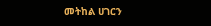መትከል ሀገርን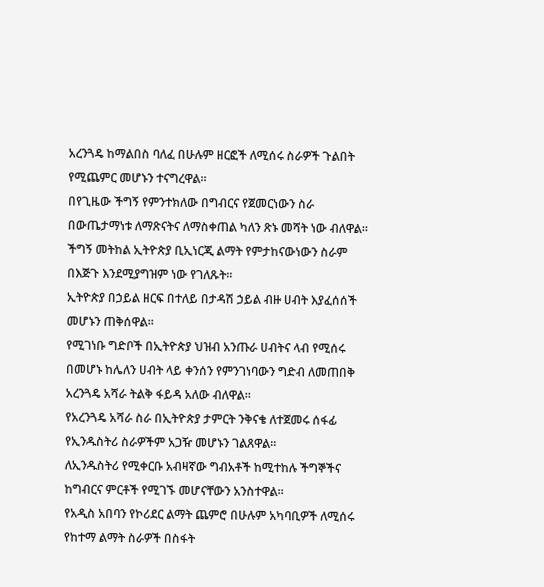አረንጓዴ ከማልበስ ባለፈ በሁሉም ዘርፎች ለሚሰሩ ስራዎች ጉልበት የሚጨምር መሆኑን ተናግረዋል።
በየጊዜው ችግኝ የምንተክለው በግብርና የጀመርነውን ስራ በውጤታማነቱ ለማጽናትና ለማስቀጠል ካለን ጽኑ መሻት ነው ብለዋል።
ችግኝ መትከል ኢትዮጵያ ቢኢነርጂ ልማት የምታከናውነውን ስራም በእጅጉ እንደሚያግዝም ነው የገለጹት።
ኢትዮጵያ በኃይል ዘርፍ በተለይ በታዳሽ ኃይል ብዙ ሀብት እያፈሰሰች መሆኑን ጠቅሰዋል።
የሚገነቡ ግድቦች በኢትዮጵያ ህዝብ አንጡራ ሀብትና ላብ የሚሰሩ በመሆኑ ከሌለን ሀብት ላይ ቀንሰን የምንገነባውን ግድብ ለመጠበቅ አረንጓዴ አሻራ ትልቅ ፋይዳ አለው ብለዋል።
የአረንጓዴ አሻራ ስራ በኢትዮጵያ ታምርት ንቅናቄ ለተጀመሩ ሰፋፊ የኢንዱስትሪ ስራዎችም አጋዥ መሆኑን ገልጸዋል።
ለኢንዱስትሪ የሚቀርቡ አብዛኛው ግብአቶች ከሚተከሉ ችግኞችና ከግብርና ምርቶች የሚገኙ መሆናቸውን አንስተዋል።
የአዲስ አበባን የኮሪደር ልማት ጨምሮ በሁሉም አካባቢዎች ለሚሰሩ የከተማ ልማት ስራዎች በስፋት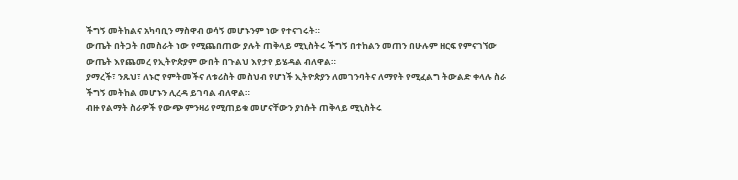ችግኝ መትከልና አካባቢን ማስዋብ ወሳኝ መሆኑንም ነው የተናገሩት።
ውጤት በትጋት በመስራት ነው የሚጨበጠው ያሉት ጠቅላይ ሚኒስትሩ ችግኝ በተከልን መጠን በሁሉም ዘርፍ የምናገኘው ውጤት እየጨመረ የኢትዮጵያም ውበት በጉልህ እየታየ ይሄዳል ብለዋል።
ያማረች፣ ንጹህ፣ ለኑሮ የምትመችና ለቱሪስት መስህብ የሆነች ኢትዮጵያን ለመገንባትና ለማየት የሚፈልግ ትውልድ ቀላሉ ስራ ችግኝ መትከል መሆኑን ሊረዳ ይገባል ብለዋል።
ብዙ የልማት ስራዎች የውጭ ምንዛሪ የሚጠይቁ መሆናቸውን ያነሱት ጠቅላይ ሚኒስትሩ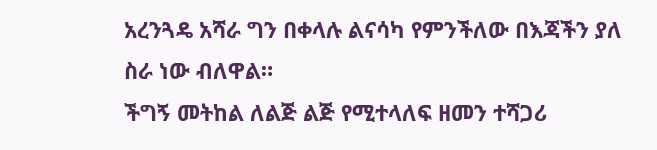አረንጓዴ አሻራ ግን በቀላሉ ልናሳካ የምንችለው በእጃችን ያለ ስራ ነው ብለዋል።
ችግኝ መትከል ለልጅ ልጅ የሚተላለፍ ዘመን ተሻጋሪ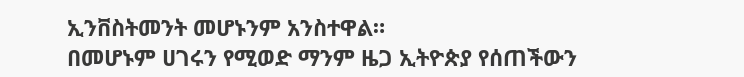ኢንቨስትመንት መሆኑንም አንስተዋል።
በመሆኑም ሀገሩን የሚወድ ማንም ዜጋ ኢትዮጵያ የሰጠችውን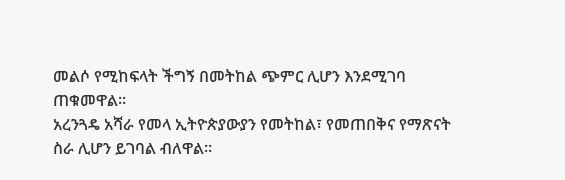መልሶ የሚከፍላት ችግኝ በመትከል ጭምር ሊሆን እንደሚገባ ጠቁመዋል።
አረንጓዴ አሻራ የመላ ኢትዮጵያውያን የመትከል፣ የመጠበቅና የማጽናት ስራ ሊሆን ይገባል ብለዋል።